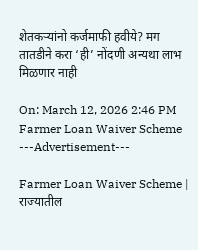शेतकऱ्यांनो कर्जमाफी हवीये? मग तातडीने करा ‘ही’ नोंदणी अन्यथा लाभ मिळणार नाही

On: March 12, 2026 2:46 PM
Farmer Loan Waiver Scheme
---Advertisement---

Farmer Loan Waiver Scheme | राज्यातील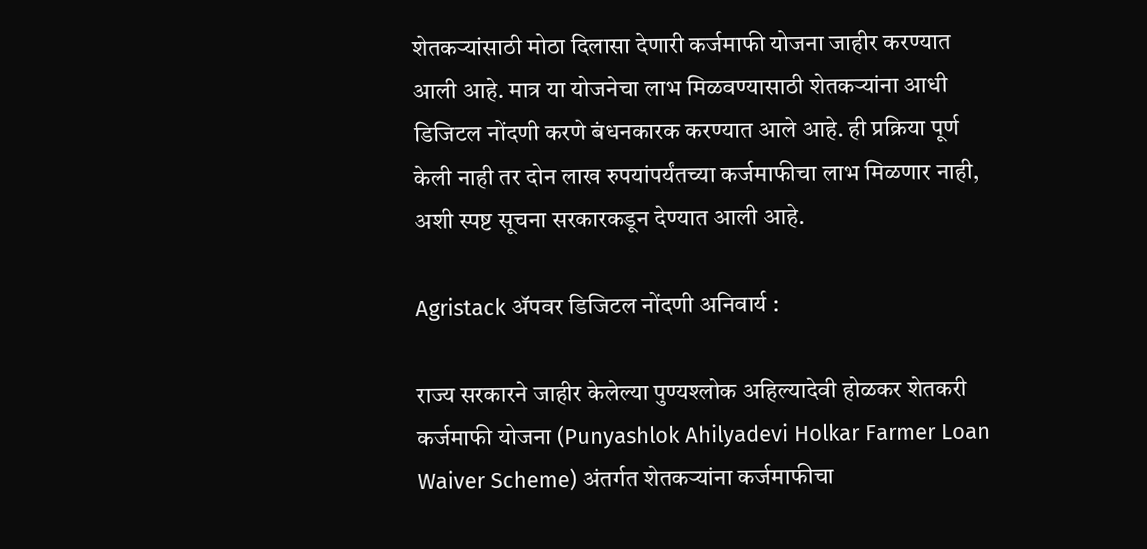शेतकऱ्यांसाठी मोठा दिलासा देणारी कर्जमाफी योजना जाहीर करण्यात आली आहे. मात्र या योजनेचा लाभ मिळवण्यासाठी शेतकऱ्यांना आधी डिजिटल नोंदणी करणे बंधनकारक करण्यात आले आहे. ही प्रक्रिया पूर्ण केली नाही तर दोन लाख रुपयांपर्यंतच्या कर्जमाफीचा लाभ मिळणार नाही, अशी स्पष्ट सूचना सरकारकडून देण्यात आली आहे.

Agristack ॲपवर डिजिटल नोंदणी अनिवार्य :

राज्य सरकारने जाहीर केलेल्या पुण्यश्लोक अहिल्यादेवी होळकर शेतकरी कर्जमाफी योजना (Punyashlok Ahilyadevi Holkar Farmer Loan Waiver Scheme) अंतर्गत शेतकऱ्यांना कर्जमाफीचा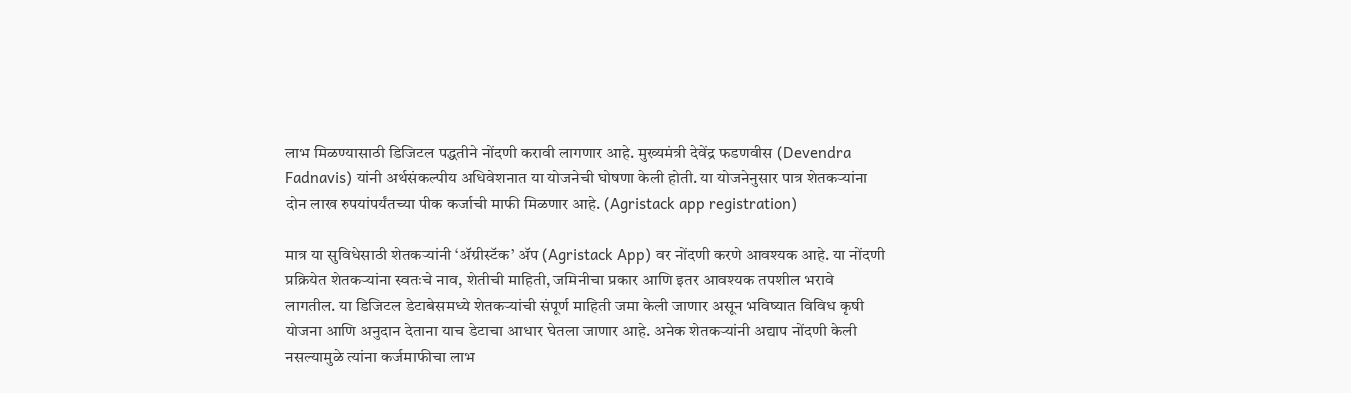लाभ मिळण्यासाठी डिजिटल पद्धतीने नोंदणी करावी लागणार आहे. मुख्यमंत्री देवेंद्र फडणवीस (Devendra Fadnavis) यांनी अर्थसंकल्पीय अधिवेशनात या योजनेची घोषणा केली होती. या योजनेनुसार पात्र शेतकऱ्यांना दोन लाख रुपयांपर्यंतच्या पीक कर्जाची माफी मिळणार आहे. (Agristack app registration)

मात्र या सुविधेसाठी शेतकऱ्यांनी ‘ॲग्रीस्टॅक’ ॲप (Agristack App) वर नोंदणी करणे आवश्यक आहे. या नोंदणी प्रक्रियेत शेतकऱ्यांना स्वतःचे नाव, शेतीची माहिती, जमिनीचा प्रकार आणि इतर आवश्यक तपशील भरावे लागतील. या डिजिटल डेटाबेसमध्ये शेतकऱ्यांची संपूर्ण माहिती जमा केली जाणार असून भविष्यात विविध कृषी योजना आणि अनुदान देताना याच डेटाचा आधार घेतला जाणार आहे. अनेक शेतकऱ्यांनी अद्याप नोंदणी केली नसल्यामुळे त्यांना कर्जमाफीचा लाभ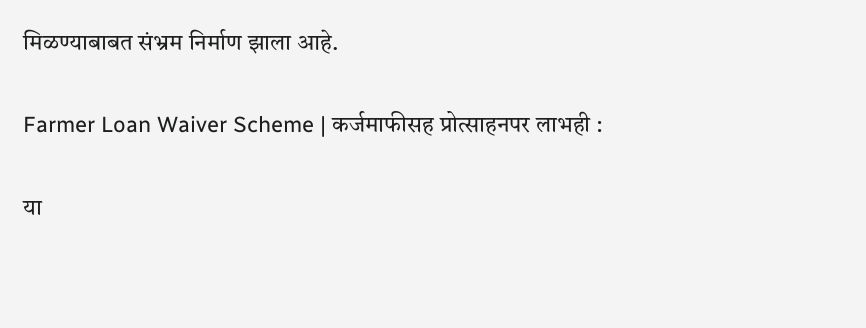मिळण्याबाबत संभ्रम निर्माण झाला आहे.

Farmer Loan Waiver Scheme | कर्जमाफीसह प्रोत्साहनपर लाभही :

या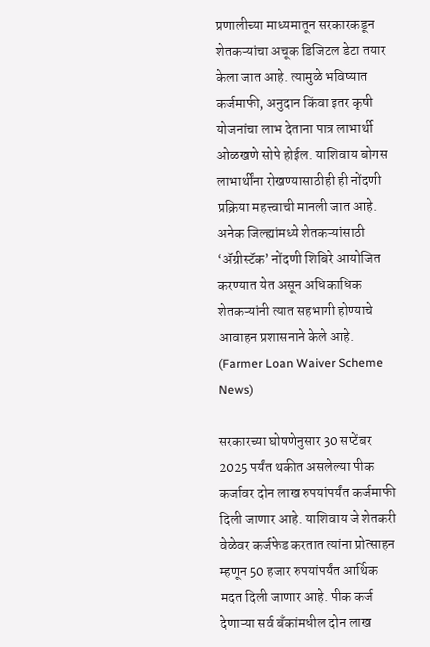प्रणालीच्या माध्यमातून सरकारकडून शेतकऱ्यांचा अचूक डिजिटल डेटा तयार केला जात आहे. त्यामुळे भविष्यात कर्जमाफी, अनुदान किंवा इतर कृषी योजनांचा लाभ देताना पात्र लाभार्थी ओळखणे सोपे होईल. याशिवाय बोगस लाभार्थींना रोखण्यासाठीही ही नोंदणी प्रक्रिया महत्त्वाची मानली जात आहे. अनेक जिल्ह्यांमध्ये शेतकऱ्यांसाठी ‘ॲग्रीस्टॅक’ नोंदणी शिबिरे आयोजित करण्यात येत असून अधिकाधिक शेतकऱ्यांनी त्यात सहभागी होण्याचे आवाहन प्रशासनाने केले आहे. (Farmer Loan Waiver Scheme News)

सरकारच्या घोषणेनुसार 30 सप्टेंबर 2025 पर्यंत थकीत असलेल्या पीक कर्जावर दोन लाख रुपयांपर्यंत कर्जमाफी दिली जाणार आहे. याशिवाय जे शेतकरी वेळेवर कर्जफेड करतात त्यांना प्रोत्साहन म्हणून 50 हजार रुपयांपर्यंत आर्थिक मदत दिली जाणार आहे. पीक कर्ज देणाऱ्या सर्व बँकांमधील दोन लाख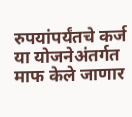रुपयांपर्यंतचे कर्ज या योजनेअंतर्गत माफ केले जाणार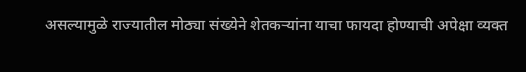असल्यामुळे राज्यातील मोठ्या संख्येने शेतकऱ्यांना याचा फायदा होण्याची अपेक्षा व्यक्त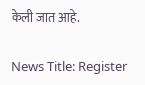केली जात आहे.

News Title: Register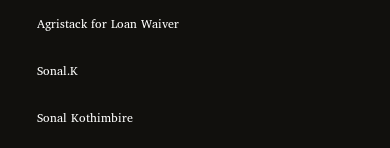Agristack for Loan Waiver

Sonal.K

Sonal Kothimbire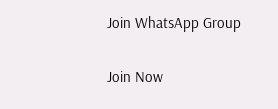Join WhatsApp Group

Join Now